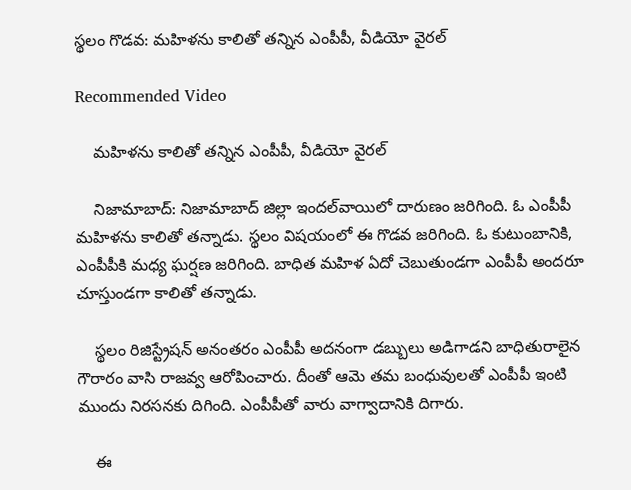స్థలం గొడవ: మహిళను కాలితో తన్నిన ఎంపీపీ, వీడియో వైరల్

Recommended Video

    మహిళను కాలితో తన్నిన ఎంపీపీ, వీడియో వైరల్

    నిజామాబాద్: నిజామాబాద్ జిల్లా ఇందల్‌వాయిలో దారుణం జరిగింది. ఓ ఎంపీపీ మహిళను కాలితో తన్నాడు. స్థలం విషయంలో ఈ గొడవ జరిగింది. ఓ కుటుంబానికి, ఎంపీపీకి మధ్య ఘర్షణ జరిగింది. బాధిత మహిళ ఏదో చెబుతుండగా ఎంపీపీ అందరూ చూస్తుండగా కాలితో తన్నాడు.

    స్థలం రిజిస్ట్రేషన్‌ అనంతరం ఎంపీపీ అదనంగా డబ్బులు అడిగాడని బాధితురాలైన గౌరారం వాసి రాజవ్వ ఆరోపించారు. దీంతో ఆమె తమ బంధువులతో ఎంపీపీ ఇంటి ముందు నిరసనకు దిగింది. ఎంపీపీతో వారు వాగ్వాదానికి దిగారు.

    ఈ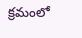క్రమంలో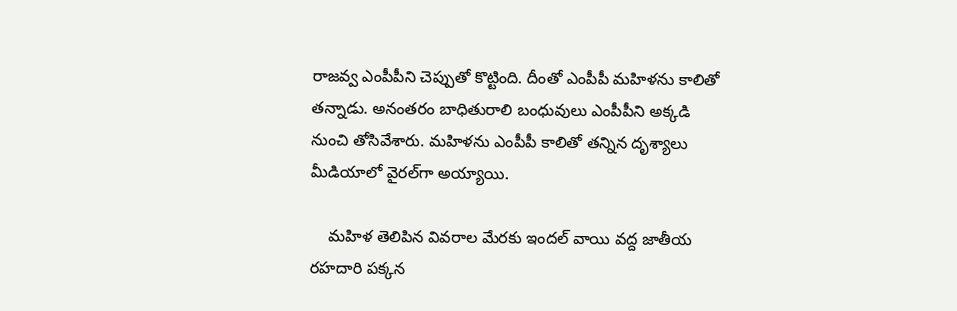రాజవ్వ ఎంపీపీని చెప్పుతో కొట్టింది. దీంతో ఎంపీపీ మహిళను కాలితో తన్నాడు. అనంతరం బాధితురాలి బంధువులు ఎంపీపీని అక్కడి నుంచి తోసివేశారు. మహిళను ఎంపీపీ కాలితో తన్నిన దృశ్యాలు మీడియాలో వైరల్‌గా అయ్యాయి.

    మహిళ తెలిపిన వివరాల మేరకు ఇందల్ వాయి వద్ద జాతీయ రహదారి పక్కన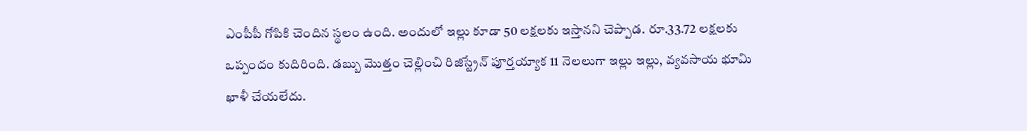ఎంపీపీ గోపికి చెందిన స్థలం ఉంది. అందులో ఇల్లు కూడా 50 లక్షలకు ఇస్తానని చెప్పాడ. రూ.33.72 లక్షలకు ఒప్పందం కుదిరింది. డబ్బు మొత్తం చెల్లించి రిజిస్ట్రేన్ పూర్తయ్యాక 11 నెలలుగా ఇల్లు ఇల్లు, వ్యవసాయ భూమి ఖాళీ చేయలేదు.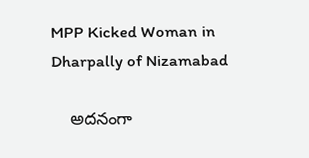MPP Kicked Woman in Dharpally of Nizamabad

    అదనంగా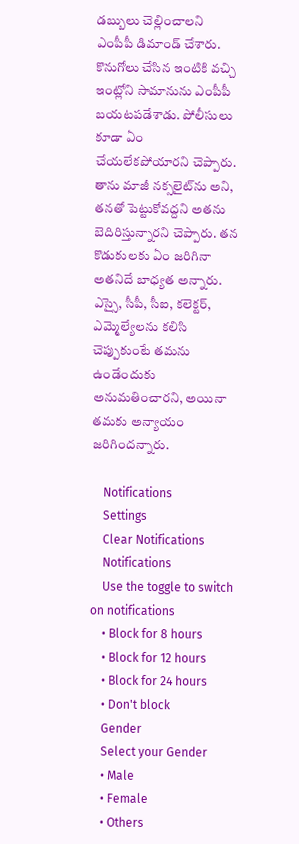డబ్బులు చెల్లించాలని ఎంపీపీ డిమాండ్ చేశారు. కొనుగోలు చేసిన ఇంటికి వచ్చి ఇంట్లోని సామానును ఎంపీపీ బయటపడేశాడు. పోలీసులు కూడా ఏం చేయలేకపోయారని చెప్పారు. తాను మాజీ నక్సలైట్‌ను అని, తనతో పెట్టుకోవద్దని అతను బెదిరిస్తున్నారని చెప్పారు. తన కొడుకులకు ఏం జరిగినా అతనిదే బాధ్యత అన్నారు. ఎస్సై, సీపీ, సీఐ, కలెక్టర్, ఎమ్మెల్యేలను కలిసి చెప్పుకుంటే తమను ఉండేందుకు అనుమతించారని, అయినా తమకు అన్యాయం జరిగిందన్నారు.

    Notifications
    Settings
    Clear Notifications
    Notifications
    Use the toggle to switch on notifications
    • Block for 8 hours
    • Block for 12 hours
    • Block for 24 hours
    • Don't block
    Gender
    Select your Gender
    • Male
    • Female
    • Others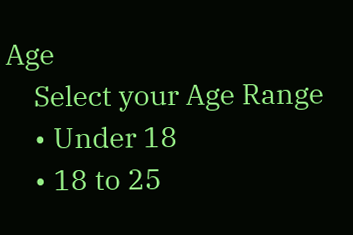Age
    Select your Age Range
    • Under 18
    • 18 to 25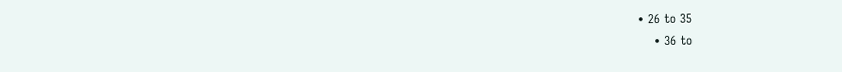• 26 to 35
    • 36 to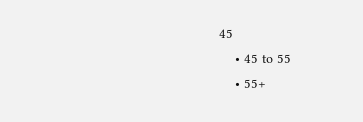45
    • 45 to 55
    • 55+